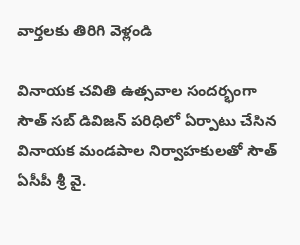వార్తలకు తిరిగి వెళ్లండి

వినాయక చవితి ఉత్సవాల సందర్భంగా సౌత్ సబ్ డివిజన్ పరిధిలో ఏర్పాటు చేసిన వినాయక మండపాల నిర్వాహకులతో సౌత్ ఏసీపీ శ్రీ వై.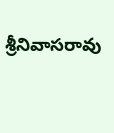శ్రీనివాసరావు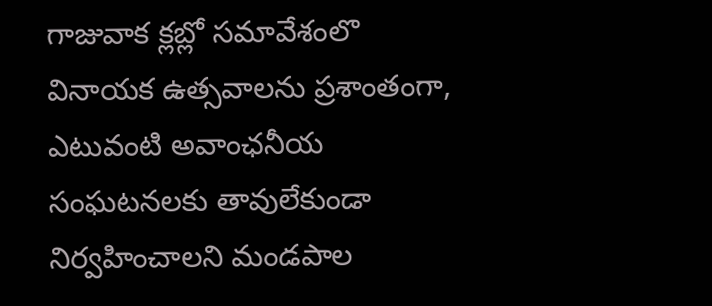గాజువాక క్లబ్లో సమావేశంలొ
వినాయక ఉత్సవాలను ప్రశాంతంగా, ఎటువంటి అవాంఛనీయ సంఘటనలకు తావులేకుండా నిర్వహించాలని మండపాల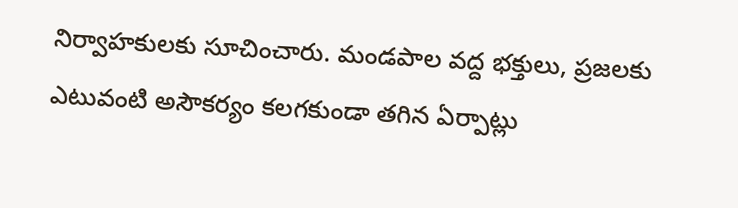నిర్వాహకులకు సూచించారు. మండపాల వద్ద భక్తులు, ప్రజలకు ఎటువంటి అసౌకర్యం కలగకుండా తగిన ఏర్పాట్లు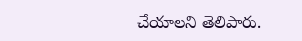చేయాలని తెలిపారు.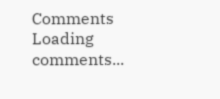Comments
Loading comments...